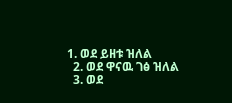1. ወደ ይዘቱ ዝለል
  2. ወደ ዋናዉ ገፅ ዝለል
  3. ወደ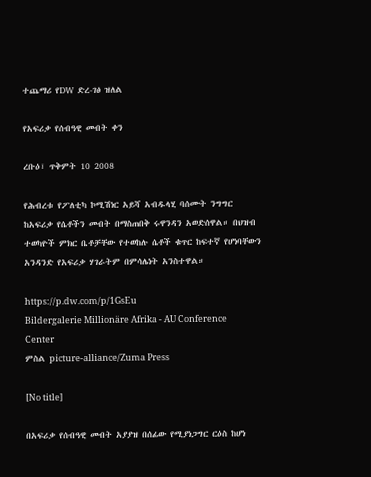ተጨማሪ የDW ድረ-ገፅ ዝለል

የአፍሪቃ የሰብዓዊ መብት ቀን

ረቡዕ፣ ጥቅምት 10 2008

የሕብረቱ የፖለቲካ ኮሚሽነር አይሻ አብዱላሂ ባሰሙት ንግግር ከአፍሪቃ የሴቶችን መብት በማስጠበቅ ሩዋንዳን አወድሰዋል። በህዝብ ተወካዮች ምክር ቤቶቻቸው የተወከሉ ሴቶች ቁጥር ከፍተኛ የሆነባቸውን አንዳንድ የአፍሪቃ ሃገራትም በምሳሌነት አንስተዋል።

https://p.dw.com/p/1GsEu
Bildergalerie Millionäre Afrika - AU Conference Center
ምስል picture-alliance/Zuma Press

[No title]

በአፍሪቃ የሰብዓዊ መብት አያያዝ በሰፊው የሚያነጋግር ርዕስ ከሆነ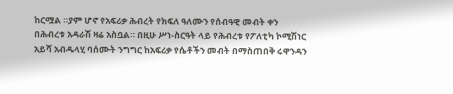ከርሟል ።ያም ሆኖ የአፍሪቃ ሕብረት የክፍለ ዓለሙን የሰብዓዊ መብት ቀን በሕብረቱ አዳራሽ ዛሬ አስቧል። በዚሁ ሥነ-ስርዓት ላይ የሕብረቱ የፖለቲካ ኮሚሽነር አይሻ አብዱላሂ ባሰሙት ንግግር ከአፍሪቃ የሴቶችን መብት በማስጠበቅ ሩዋንዳን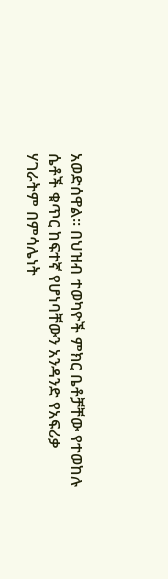አወድሰዋል። በህዝብ ተወካዮች ምክር ቤቶቻቸው የተወከሉ ሴቶች ቁጥር ከፍተኛ የሆነባቸውን አንዳንድ የአፍሪቃ ሃገራትም በምሳሌነት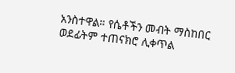አንስተዋል። የሴቶችን መብት ማስከበር ወደፊትም ተጠናክሮ ሊቀጥል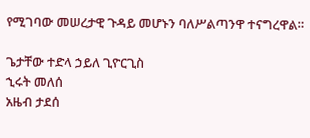የሚገባው መሠረታዊ ጉዳይ መሆኑን ባለሥልጣንዋ ተናግረዋል።

ጌታቸው ተድላ ኃይለ ጊዮርጊስ
ኂሩት መለሰ
አዜብ ታደሰ